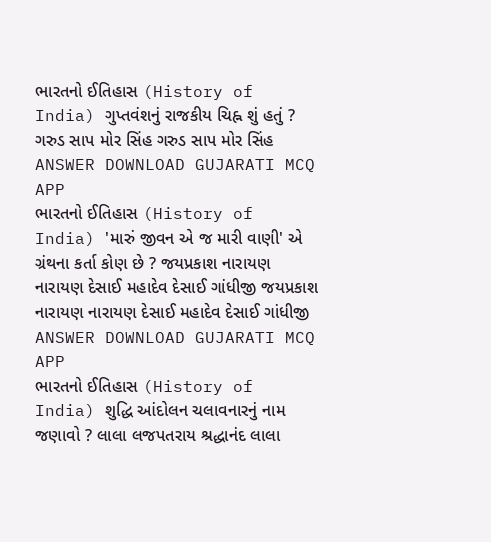ભારતનો ઈતિહાસ (History of India) ગુપ્તવંશનું રાજકીય ચિહ્ન શું હતું ? ગરુડ સાપ મોર સિંહ ગરુડ સાપ મોર સિંહ ANSWER DOWNLOAD GUJARATI MCQ APP
ભારતનો ઈતિહાસ (History of India) 'મારું જીવન એ જ મારી વાણી' એ ગ્રંથના કર્તા કોણ છે ? જયપ્રકાશ નારાયણ નારાયણ દેસાઈ મહાદેવ દેસાઈ ગાંધીજી જયપ્રકાશ નારાયણ નારાયણ દેસાઈ મહાદેવ દેસાઈ ગાંધીજી ANSWER DOWNLOAD GUJARATI MCQ APP
ભારતનો ઈતિહાસ (History of India) શુદ્ધિ આંદોલન ચલાવનારનું નામ જણાવો ? લાલા લજપતરાય શ્રદ્ધાનંદ લાલા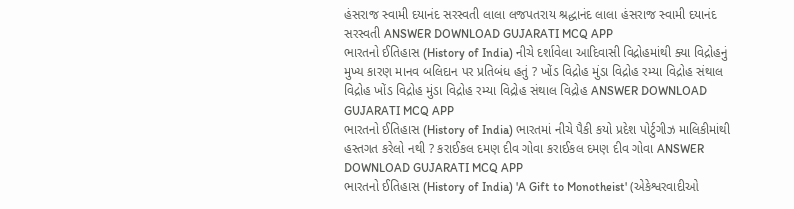હંસરાજ સ્વામી દયાનંદ સરસ્વતી લાલા લજપતરાય શ્રદ્ધાનંદ લાલા હંસરાજ સ્વામી દયાનંદ સરસ્વતી ANSWER DOWNLOAD GUJARATI MCQ APP
ભારતનો ઈતિહાસ (History of India) નીચે દર્શાવેલા આદિવાસી વિદ્રોહમાંથી ક્યા વિદ્રોહનું મુખ્ય કારણ માનવ બલિદાન પર પ્રતિબંધ હતું ? ખોંડ વિદ્રોહ મુંડા વિદ્રોહ રમ્યા વિદ્રોહ સંથાલ વિદ્રોહ ખોંડ વિદ્રોહ મુંડા વિદ્રોહ રમ્યા વિદ્રોહ સંથાલ વિદ્રોહ ANSWER DOWNLOAD GUJARATI MCQ APP
ભારતનો ઈતિહાસ (History of India) ભારતમાં નીચે પૈકી કયો પ્રદેશ પોર્ટુગીઝ માલિકીમાંથી હસ્તગત કરેલો નથી ? કરાઈકલ દમણ દીવ ગોવા કરાઈકલ દમણ દીવ ગોવા ANSWER DOWNLOAD GUJARATI MCQ APP
ભારતનો ઈતિહાસ (History of India) 'A Gift to Monotheist' (એકેશ્વરવાદીઓ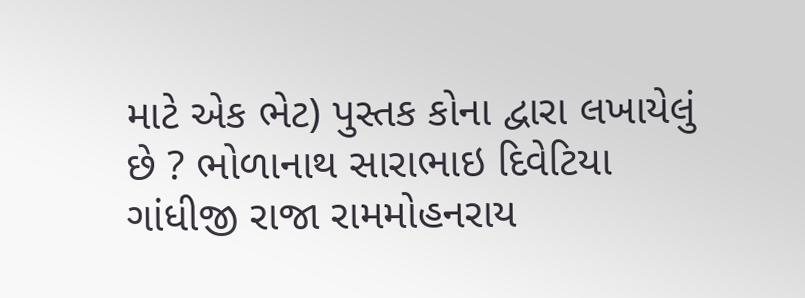માટે એક ભેટ) પુસ્તક કોના દ્વારા લખાયેલું છે ? ભોળાનાથ સારાભાઇ દિવેટિયા ગાંધીજી રાજા રામમોહનરાય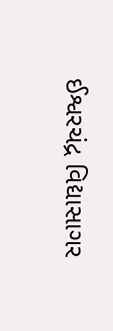ઈશ્વરચંદ્ર વિદ્યાસાગર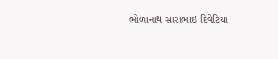ભોળાનાથ સારાભાઇ દિવેટિયા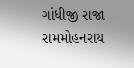ગાંધીજી રાજા રામમોહનરાય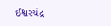ઈશ્વરચંદ્ર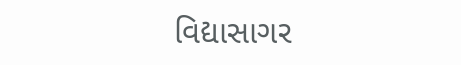વિદ્યાસાગર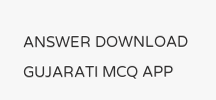ANSWER DOWNLOAD GUJARATI MCQ APP